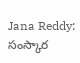Jana Reddy: సంస్కార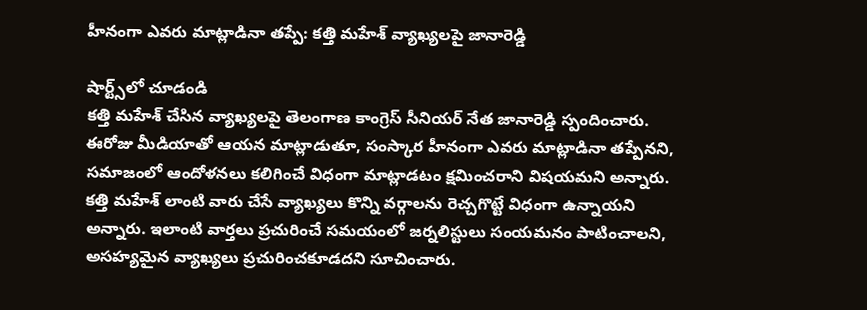హీనంగా ఎవరు మాట్లాడినా తప్పే: కత్తి మహేశ్ వ్యాఖ్యలపై జానారెడ్డి

షార్ట్స్‌లో చూడండి
కత్తి మహేశ్ చేసిన వ్యాఖ్యలపై తెలంగాణ కాంగ్రెస్ సీనియర్ నేత జానారెడ్డి స్పందించారు. ఈరోజు మీడియాతో ఆయన మాట్లాడుతూ, సంస్కార హీనంగా ఎవరు మాట్లాడినా తప్పేనని, సమాజంలో ఆందోళనలు కలిగించే విధంగా మాట్లాడటం క్షమించరాని విషయమని అన్నారు. కత్తి మహేశ్ లాంటి వారు చేసే వ్యాఖ్యలు కొన్ని వర్గాలను రెచ్చగొట్టే విధంగా ఉన్నాయని అన్నారు. ఇలాంటి వార్తలు ప్రచురించే సమయంలో జర్నలిస్టులు సంయమనం పాటించాలని, అసహ్యమైన వ్యాఖ్యలు ప్రచురించకూడదని సూచించారు.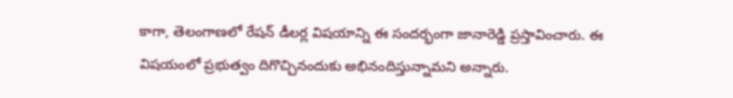కాగా, తెలంగాణలో రేషన్ డీలర్ల విషయాన్ని ఈ సందర్భంగా జానారెడ్డి ప్రస్తావించారు. ఈ విషయంలో ప్రభుత్వం దిగొచ్చినందుకు అభినందిస్తున్నామని అన్నారు.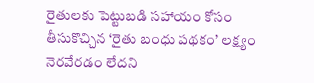రైతులకు పెట్టుబడి సహాయం కోసం తీసుకొచ్చిన ‘రైతు బంధు పథకం’ లక్ష్యం నెరవేరడం లేదని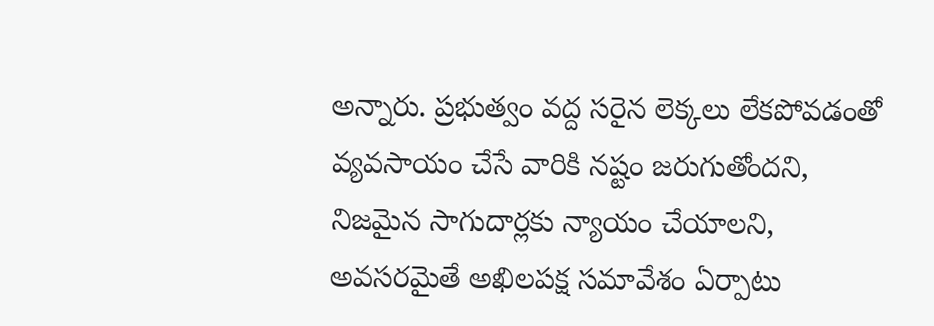అన్నారు. ప్రభుత్వం వద్ద సరైన లెక్కలు లేకపోవడంతో వ్యవసాయం చేసే వారికి నష్టం జరుగుతోందని, నిజమైన సాగుదార్లకు న్యాయం చేయాలని, అవసరమైతే అఖిలపక్ష సమావేశం ఏర్పాటు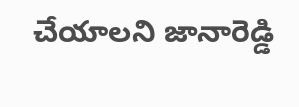చేయాలని జానారెడ్డి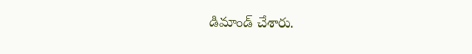డిమాండ్ చేశారు.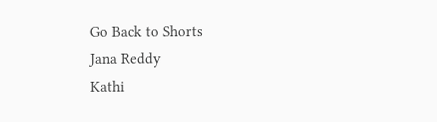Go Back to Shorts
Jana Reddy
Kathi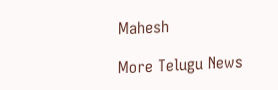Mahesh

More Telugu News